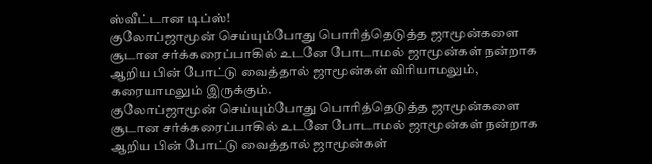ஸ்வீட்டான டிப்ஸ்!
குலோப்ஜாமூன் செய்யும்போது பொரித்தெடுத்த ஜாமூன்களை சூடான சர்க்கரைப்பாகில் உடனே போடாமல் ஜாமூன்கள் நன்றாக ஆறிய பின் போட்டு வைத்தால் ஜாமூன்கள் விரியாமலும், கரையாமலும் இருக்கும்.
குலோப்ஜாமூன் செய்யும்போது பொரித்தெடுத்த ஜாமூன்களை சூடான சர்க்கரைப்பாகில் உடனே போடாமல் ஜாமூன்கள் நன்றாக ஆறிய பின் போட்டு வைத்தால் ஜாமூன்கள்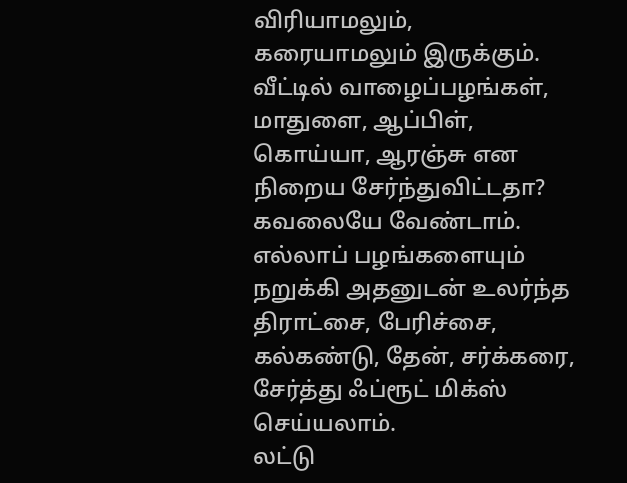விரியாமலும், கரையாமலும் இருக்கும்.
வீட்டில் வாழைப்பழங்கள், மாதுளை, ஆப்பிள், கொய்யா, ஆரஞ்சு என நிறைய சேர்ந்துவிட்டதா? கவலையே வேண்டாம். எல்லாப் பழங்களையும் நறுக்கி அதனுடன் உலர்ந்த திராட்சை, பேரிச்சை, கல்கண்டு, தேன், சர்க்கரை, சேர்த்து ஃப்ரூட் மிக்ஸ் செய்யலாம்.
லட்டு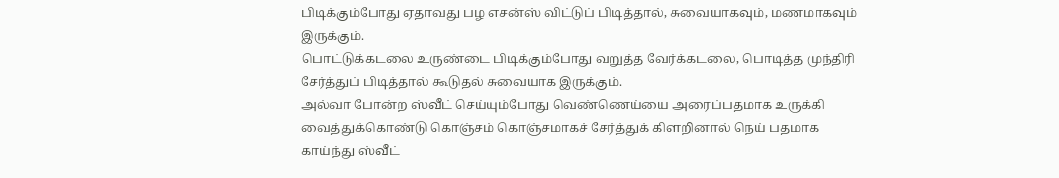பிடிக்கும்போது ஏதாவது பழ எசன்ஸ் விட்டுப் பிடித்தால், சுவையாகவும், மணமாகவும் இருக்கும்.
பொட்டுக்கடலை உருண்டை பிடிக்கும்போது வறுத்த வேர்க்கடலை, பொடித்த முந்திரி சேர்த்துப் பிடித்தால் கூடுதல் சுவையாக இருக்கும்.
அல்வா போன்ற ஸ்வீட் செய்யும்போது வெண்ணெய்யை அரைப்பதமாக உருக்கி வைத்துக்கொண்டு கொஞ்சம் கொஞ்சமாகச் சேர்த்துக் கிளறினால் நெய் பதமாக காய்ந்து ஸ்வீட்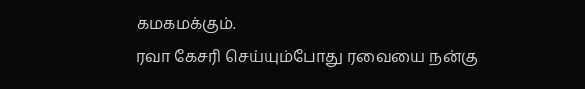கமகமக்கும்.
ரவா கேசரி செய்யும்போது ரவையை நன்கு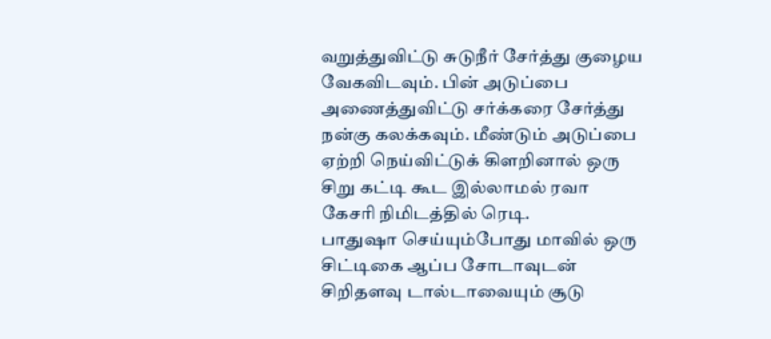வறுத்துவிட்டு சுடுநீர் சேர்த்து குழைய வேகவிடவும். பின் அடுப்பை அணைத்துவிட்டு சர்க்கரை சேர்த்து
நன்கு கலக்கவும். மீண்டும் அடுப்பை ஏற்றி நெய்விட்டுக் கிளறினால் ஒரு சிறு கட்டி கூட இல்லாமல் ரவா கேசரி நிமிடத்தில் ரெடி.
பாதுஷா செய்யும்போது மாவில் ஒரு சிட்டிகை ஆப்ப சோடாவுடன் சிறிதளவு டால்டாவையும் சூடு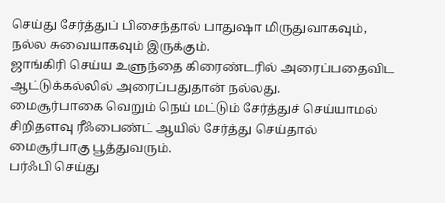செய்து சேர்த்துப் பிசைந்தால் பாதுஷா மிருதுவாகவும், நல்ல சுவையாகவும் இருக்கும்.
ஜாங்கிரி செய்ய உளுந்தை கிரைண்டரில் அரைப்பதைவிட ஆட்டுக்கல்லில் அரைப்பதுதான் நல்லது.
மைசூர்பாகை வெறும் நெய் மட்டும் சேர்த்துச் செய்யாமல் சிறிதளவு ரீஃபைண்ட் ஆயில் சேர்த்து செய்தால் மைசூர்பாகு பூத்துவரும்.
பர்ஃபி செய்து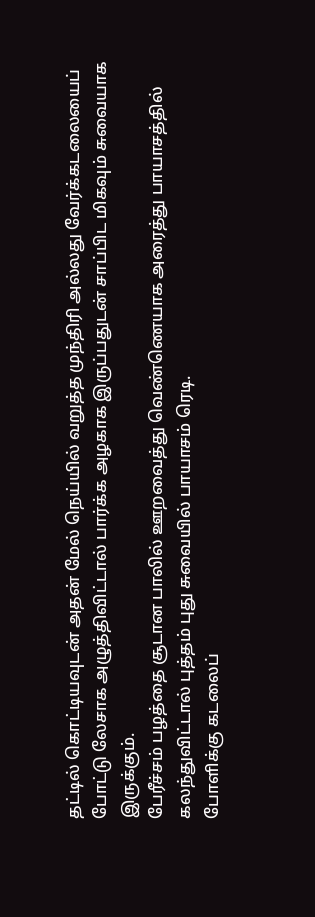தட்டில் கொட்டியவுடன் அதன் மேல் நெய்யில் வறுத்த முந்திரி அல்லது வேர்க்கடலையைப் போட்டு லேசாக அழுத்திவிட்டால் பார்க்க அழகாக இருப்பதுடன் சாப்பிட மிகவும் சுவையாக இருக்கும்.
பேரீச்சம் பழத்தை சூடான பாலில் ஊறவைத்து வெண்ணெயாக அரைத்து பாயாசத்தில் கலந்துவிட்டால் புத்தம் புது சுவையில் பாயாசம் ரெடி.
போளிக்கு கடலைப்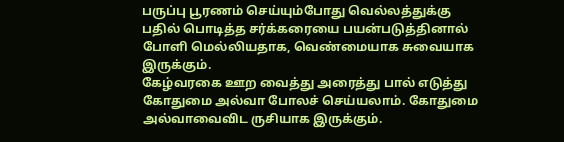பருப்பு பூரணம் செய்யும்போது வெல்லத்துக்கு பதில் பொடித்த சர்க்கரையை பயன்படுத்தினால் போளி மெல்லியதாக, வெண்மையாக சுவையாக இருக்கும்.
கேழ்வரகை ஊற வைத்து அரைத்து பால் எடுத்து கோதுமை அல்வா போலச் செய்யலாம். கோதுமை அல்வாவைவிட ருசியாக இருக்கும்.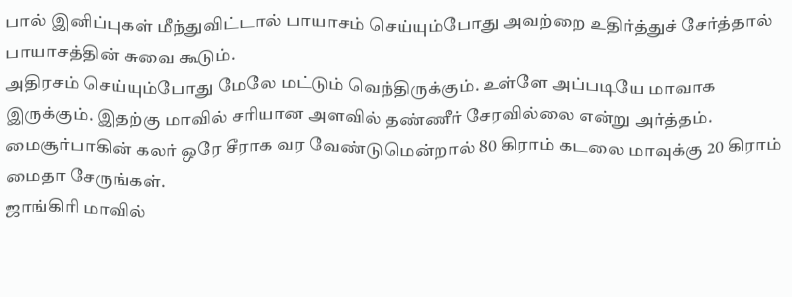பால் இனிப்புகள் மீந்துவிட்டால் பாயாசம் செய்யும்போது அவற்றை உதிர்த்துச் சேர்த்தால் பாயாசத்தின் சுவை கூடும்.
அதிரசம் செய்யும்போது மேலே மட்டும் வெந்திருக்கும். உள்ளே அப்படியே மாவாக இருக்கும். இதற்கு மாவில் சரியான அளவில் தண்ணீர் சேரவில்லை என்று அர்த்தம்.
மைசூர்பாகின் கலர் ஒரே சீராக வர வேண்டுமென்றால் 80 கிராம் கடலை மாவுக்கு 20 கிராம் மைதா சேருங்கள்.
ஜாங்கிரி மாவில்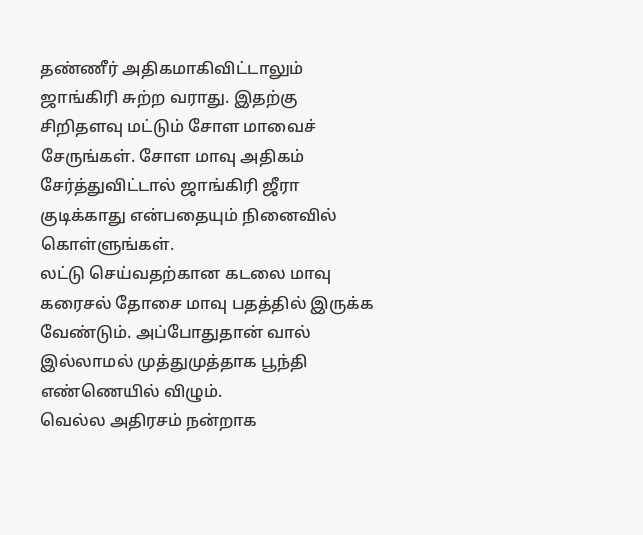தண்ணீர் அதிகமாகிவிட்டாலும் ஜாங்கிரி சுற்ற வராது. இதற்கு சிறிதளவு மட்டும் சோள மாவைச் சேருங்கள். சோள மாவு அதிகம் சேர்த்துவிட்டால் ஜாங்கிரி ஜீரா குடிக்காது என்பதையும் நினைவில் கொள்ளுங்கள்.
லட்டு செய்வதற்கான கடலை மாவு கரைசல் தோசை மாவு பதத்தில் இருக்க வேண்டும். அப்போதுதான் வால் இல்லாமல் முத்துமுத்தாக பூந்தி எண்ணெயில் விழும்.
வெல்ல அதிரசம் நன்றாக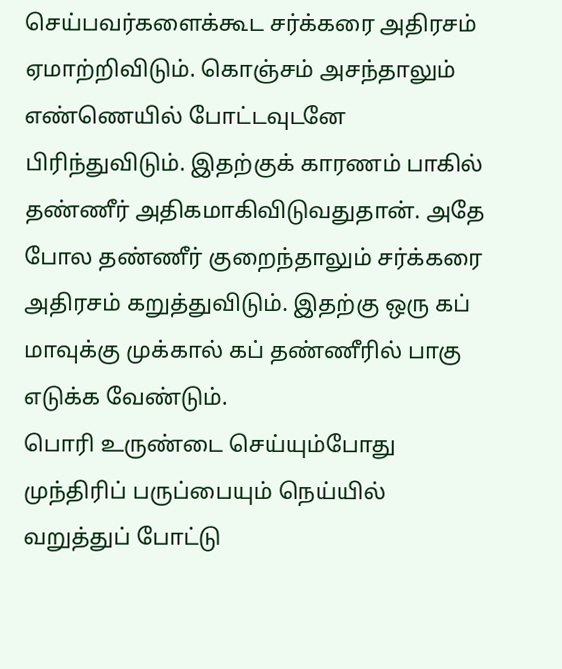செய்பவர்களைக்கூட சர்க்கரை அதிரசம் ஏமாற்றிவிடும். கொஞ்சம் அசந்தாலும் எண்ணெயில் போட்டவுடனே பிரிந்துவிடும். இதற்குக் காரணம் பாகில் தண்ணீர் அதிகமாகிவிடுவதுதான். அதே போல தண்ணீர் குறைந்தாலும் சர்க்கரை அதிரசம் கறுத்துவிடும். இதற்கு ஒரு கப் மாவுக்கு முக்கால் கப் தண்ணீரில் பாகு எடுக்க வேண்டும்.
பொரி உருண்டை செய்யும்போது முந்திரிப் பருப்பையும் நெய்யில் வறுத்துப் போட்டு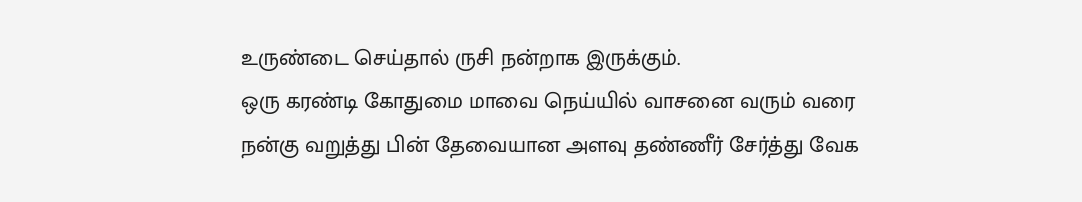உருண்டை செய்தால் ருசி நன்றாக இருக்கும்.
ஒரு கரண்டி கோதுமை மாவை நெய்யில் வாசனை வரும் வரை நன்கு வறுத்து பின் தேவையான அளவு தண்ணீர் சேர்த்து வேக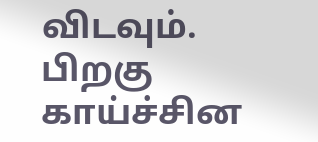விடவும். பிறகு காய்ச்சின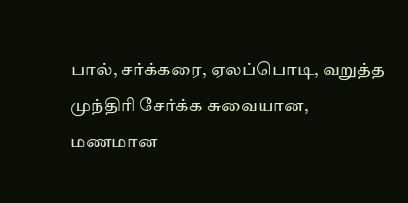பால், சர்க்கரை, ஏலப்பொடி, வறுத்த முந்திரி சேர்க்க சுவையான, மணமான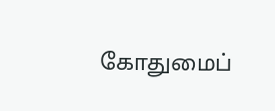கோதுமைப்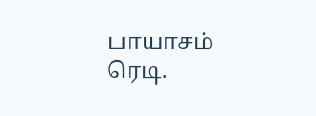பாயாசம் ரெடி.